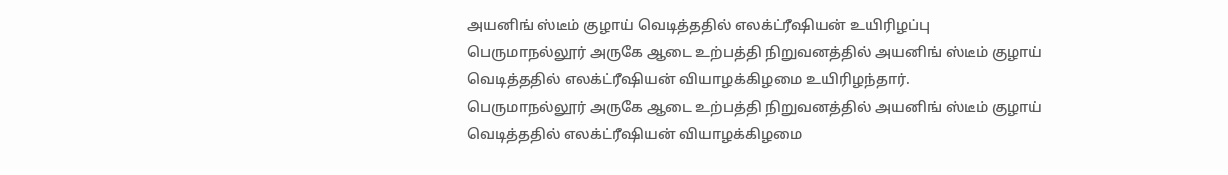அயனிங் ஸ்டீம் குழாய் வெடித்ததில் எலக்ட்ரீஷியன் உயிரிழப்பு
பெருமாநல்லூர் அருகே ஆடை உற்பத்தி நிறுவனத்தில் அயனிங் ஸ்டீம் குழாய் வெடித்ததில் எலக்ட்ரீஷியன் வியாழக்கிழமை உயிரிழந்தார்.
பெருமாநல்லூர் அருகே ஆடை உற்பத்தி நிறுவனத்தில் அயனிங் ஸ்டீம் குழாய் வெடித்ததில் எலக்ட்ரீஷியன் வியாழக்கிழமை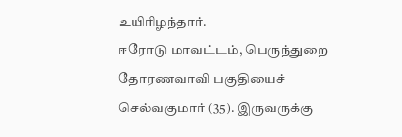உயிரிழந்தார்.
ஈரோடு மாவட்டம், பெருந்துறை தோரணவாவி பகுதியைச் செல்வகுமார் (35). இருவருக்கு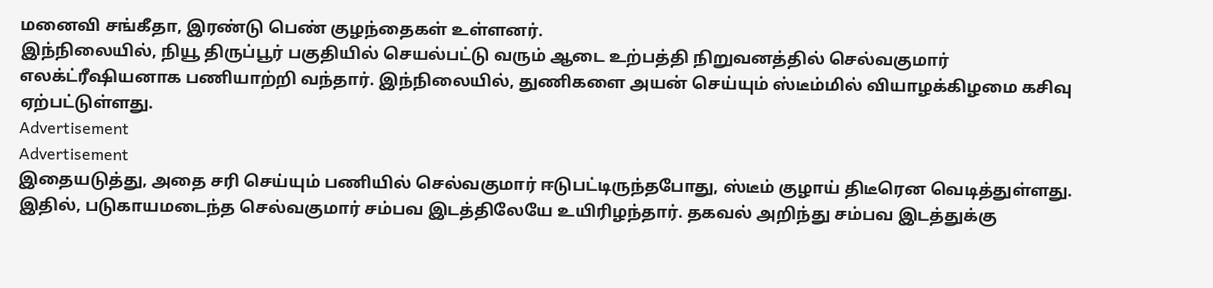மனைவி சங்கீதா, இரண்டு பெண் குழந்தைகள் உள்ளனர்.
இந்நிலையில், நியூ திருப்பூர் பகுதியில் செயல்பட்டு வரும் ஆடை உற்பத்தி நிறுவனத்தில் செல்வகுமார் எலக்ட்ரீஷியனாக பணியாற்றி வந்தார். இந்நிலையில், துணிகளை அயன் செய்யும் ஸ்டீம்மில் வியாழக்கிழமை கசிவு ஏற்பட்டுள்ளது.
Advertisement
Advertisement
இதையடுத்து, அதை சரி செய்யும் பணியில் செல்வகுமார் ஈடுபட்டிருந்தபோது, ஸ்டீம் குழாய் திடீரென வெடித்துள்ளது. இதில், படுகாயமடைந்த செல்வகுமார் சம்பவ இடத்திலேயே உயிரிழந்தார். தகவல் அறிந்து சம்பவ இடத்துக்கு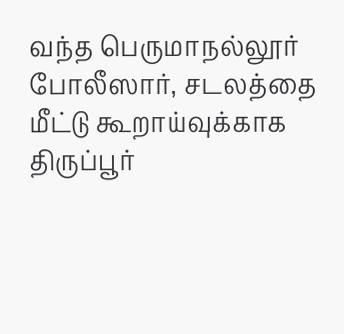வந்த பெருமாநல்லூர் போலீஸார், சடலத்தை மீட்டு கூறாய்வுக்காக திருப்பூர்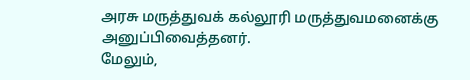அரசு மருத்துவக் கல்லூரி மருத்துவமனைக்கு அனுப்பிவைத்தனர்.
மேலும்,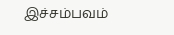இச்சம்பவம்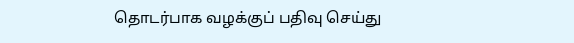தொடர்பாக வழக்குப் பதிவு செய்து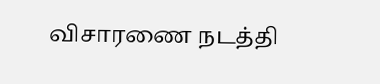விசாரணை நடத்தி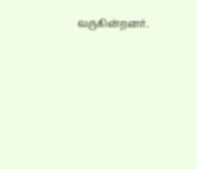வருகின்றனர்.